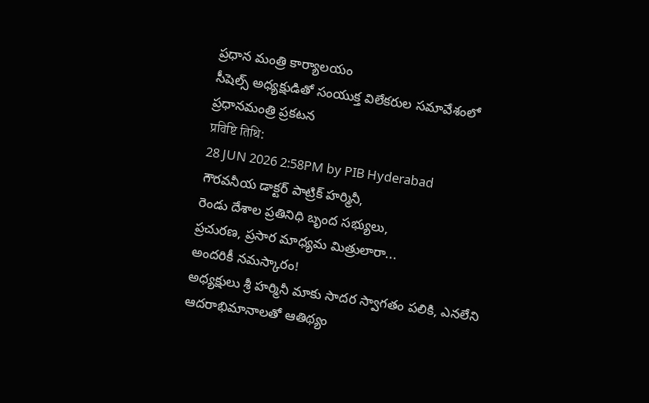ప్రధాన మంత్రి కార్యాలయం
సీషెల్స్ అధ్యక్షుడితో సంయుక్త విలేకరుల సమావేశంలో ప్రధానమంత్రి ప్రకటన
प्रविष्टि तिथि:
28 JUN 2026 2:58PM by PIB Hyderabad
గౌరవనీయ డాక్టర్ పాట్రిక్ హర్మినీ,
రెండు దేశాల ప్రతినిధి బృంద సభ్యులు,
ప్రచురణ, ప్రసార మాధ్యమ మిత్రులారా...
అందరికీ నమస్కారం!
అధ్యక్షులు శ్రీ హర్మినీ మాకు సాదర స్వాగతం పలికి, ఎనలేని ఆదరాభిమానాలతో ఆతిథ్యం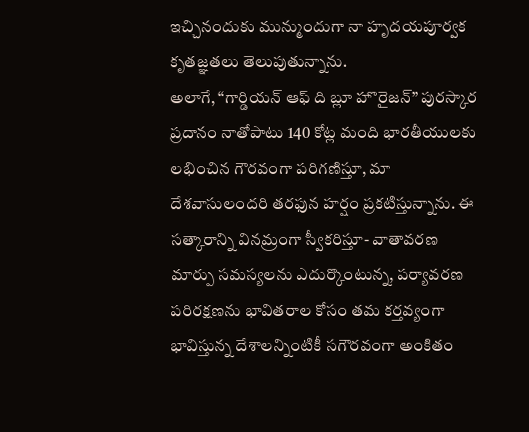ఇచ్చినందుకు మున్ముందుగా నా హృదయపూర్వక కృతజ్ఞతలు తెలుపుతున్నాను.
అలాగే, “గార్డియన్ ఆఫ్ ది బ్లూ హొరైజన్” పురస్కార ప్రదానం నాతోపాటు 140 కోట్ల మంది భారతీయులకు లభించిన గౌరవంగా పరిగణిస్తూ, మా దేశవాసులందరి తరఫున హర్షం ప్రకటిస్తున్నాను. ఈ సత్కారాన్ని వినమ్రంగా స్వీకరిస్తూ- వాతావరణ మార్పు సమస్యలను ఎదుర్కొంటున్న, పర్యావరణ పరిరక్షణను భావితరాల కోసం తమ కర్తవ్యంగా భావిస్తున్న దేశాలన్నింటికీ సగౌరవంగా అంకితం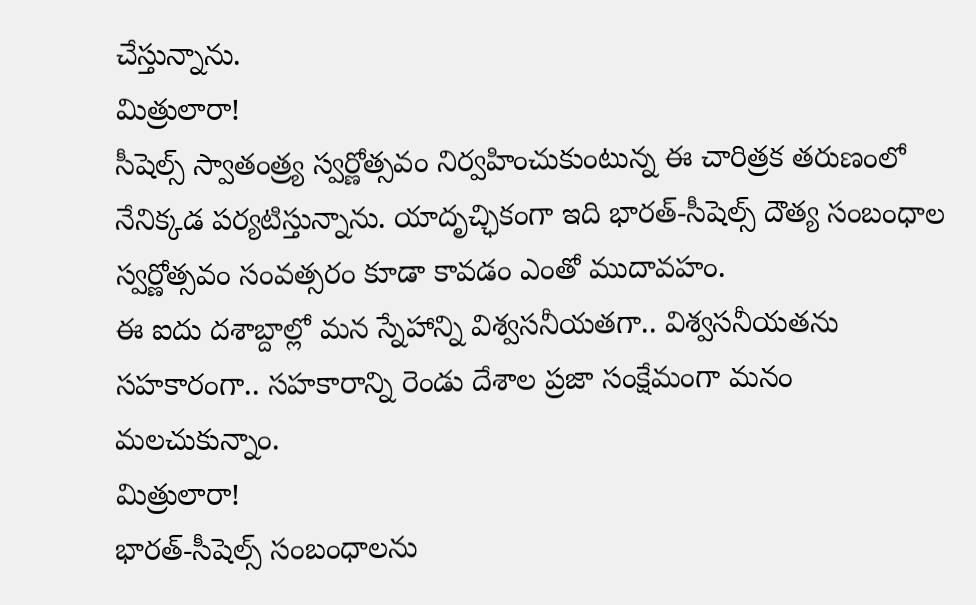చేస్తున్నాను.
మిత్రులారా!
సీషెల్స్ స్వాతంత్ర్య స్వర్ణోత్సవం నిర్వహించుకుంటున్న ఈ చారిత్రక తరుణంలో నేనిక్కడ పర్యటిస్తున్నాను. యాదృచ్ఛికంగా ఇది భారత్-సీషెల్స్ దౌత్య సంబంధాల స్వర్ణోత్సవం సంవత్సరం కూడా కావడం ఎంతో ముదావహం.
ఈ ఐదు దశాబ్దాల్లో మన స్నేహాన్ని విశ్వసనీయతగా.. విశ్వసనీయతను సహకారంగా.. సహకారాన్ని రెండు దేశాల ప్రజా సంక్షేమంగా మనం మలచుకున్నాం.
మిత్రులారా!
భారత్-సీషెల్స్ సంబంధాలను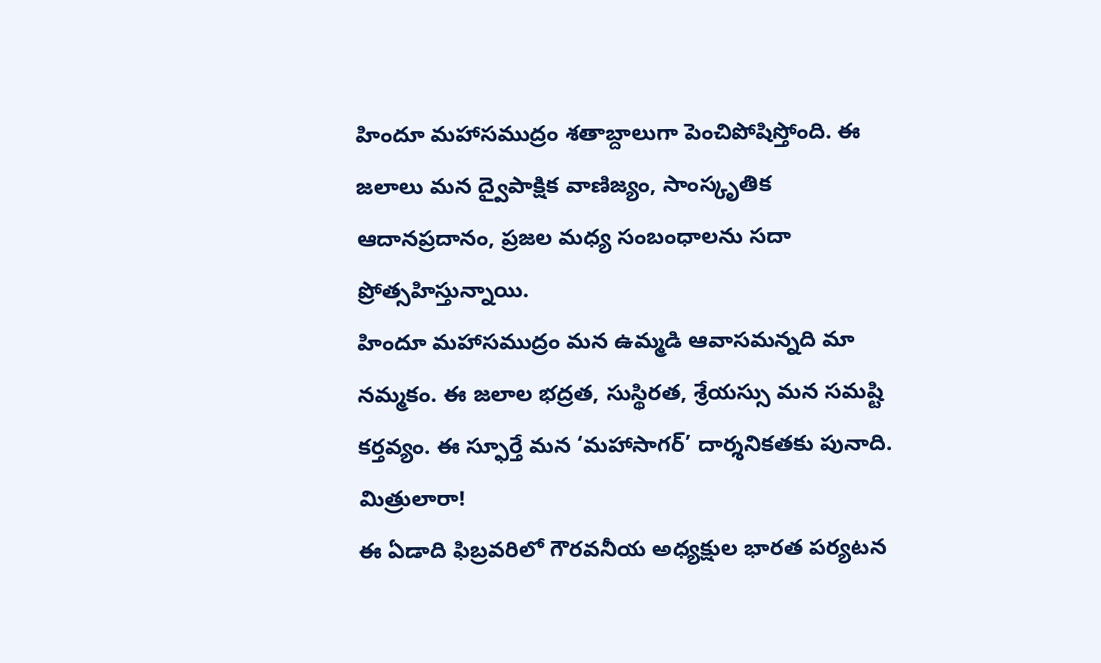హిందూ మహాసముద్రం శతాబ్దాలుగా పెంచిపోషిస్తోంది. ఈ జలాలు మన ద్వైపాక్షిక వాణిజ్యం, సాంస్కృతిక ఆదానప్రదానం, ప్రజల మధ్య సంబంధాలను సదా ప్రోత్సహిస్తున్నాయి.
హిందూ మహాసముద్రం మన ఉమ్మడి ఆవాసమన్నది మా నమ్మకం. ఈ జలాల భద్రత, సుస్థిరత, శ్రేయస్సు మన సమష్టి కర్తవ్యం. ఈ స్ఫూర్తే మన ‘మహాసాగర్’ దార్శనికతకు పునాది.
మిత్రులారా!
ఈ ఏడాది ఫిబ్రవరిలో గౌరవనీయ అధ్యక్షుల భారత పర్యటన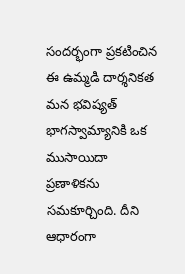సందర్భంగా ప్రకటించిన ఈ ఉమ్మడి దార్శనికత మన భవిష్యత్ భాగస్వామ్యానికి ఒక ముసాయిదా ప్రణాళికను సమకూర్చింది. దీని ఆధారంగా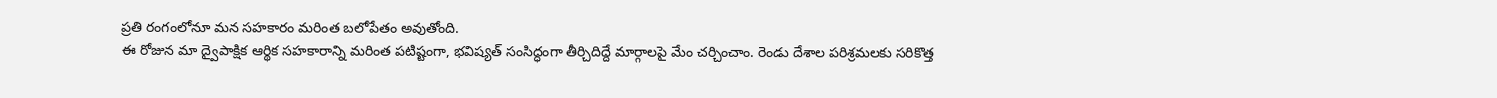ప్రతి రంగంలోనూ మన సహకారం మరింత బలోపేతం అవుతోంది.
ఈ రోజున మా ద్వైపాక్షిక ఆర్థిక సహకారాన్ని మరింత పటిష్టంగా, భవిష్యత్ సంసిద్ధంగా తీర్చిదిద్దే మార్గాలపై మేం చర్చించాం. రెండు దేశాల పరిశ్రమలకు సరికొత్త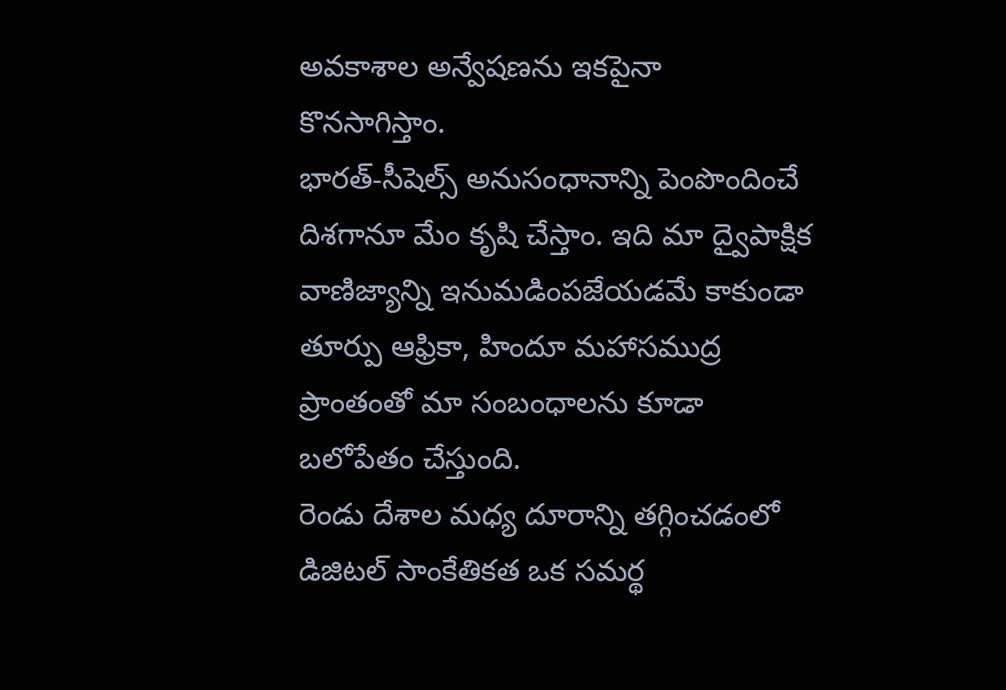అవకాశాల అన్వేషణను ఇకపైనా కొనసాగిస్తాం.
భారత్-సీషెల్స్ అనుసంధానాన్ని పెంపొందించే దిశగానూ మేం కృషి చేస్తాం. ఇది మా ద్వైపాక్షిక వాణిజ్యాన్ని ఇనుమడింపజేయడమే కాకుండా తూర్పు ఆఫ్రికా, హిందూ మహాసముద్ర ప్రాంతంతో మా సంబంధాలను కూడా బలోపేతం చేస్తుంది.
రెండు దేశాల మధ్య దూరాన్ని తగ్గించడంలో డిజిటల్ సాంకేతికత ఒక సమర్థ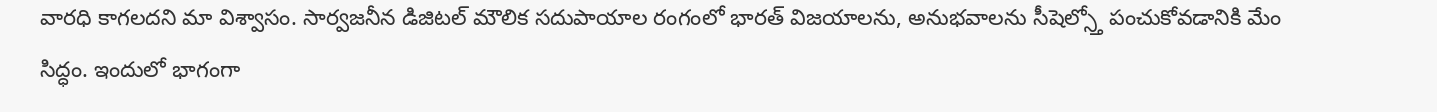వారధి కాగలదని మా విశ్వాసం. సార్వజనీన డిజిటల్ మౌలిక సదుపాయాల రంగంలో భారత్ విజయాలను, అనుభవాలను సీషెల్స్తో పంచుకోవడానికి మేం సిద్ధం. ఇందులో భాగంగా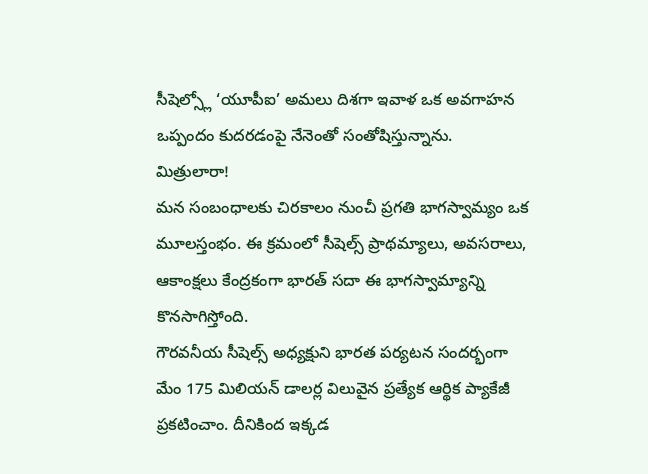సీషెల్స్లో ‘యూపీఐ’ అమలు దిశగా ఇవాళ ఒక అవగాహన ఒప్పందం కుదరడంపై నేనెంతో సంతోషిస్తున్నాను.
మిత్రులారా!
మన సంబంధాలకు చిరకాలం నుంచీ ప్రగతి భాగస్వామ్యం ఒక మూలస్తంభం. ఈ క్రమంలో సీషెల్స్ ప్రాథమ్యాలు, అవసరాలు, ఆకాంక్షలు కేంద్రకంగా భారత్ సదా ఈ భాగస్వామ్యాన్ని కొనసాగిస్తోంది.
గౌరవనీయ సీషెల్స్ అధ్యక్షుని భారత పర్యటన సందర్భంగా మేం 175 మిలియన్ డాలర్ల విలువైన ప్రత్యేక ఆర్థిక ప్యాకేజీ ప్రకటించాం. దీనికింద ఇక్కడ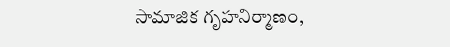సామాజిక గృహనిర్మాణం,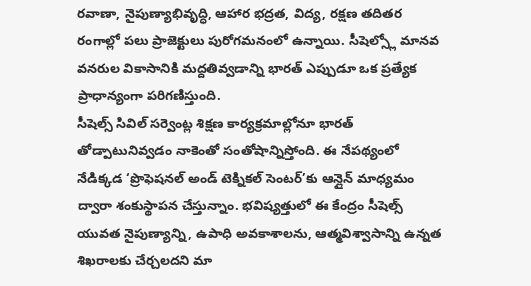రవాణా, నైపుణ్యాభివృద్ధి, ఆహార భద్రత, విద్య, రక్షణ తదితర రంగాల్లో పలు ప్రాజెక్టులు పురోగమనంలో ఉన్నాయి. సీషెల్స్లో మానవ వనరుల వికాసానికి మద్దతివ్వడాన్ని భారత్ ఎప్పుడూ ఒక ప్రత్యేక ప్రాధాన్యంగా పరిగణిస్తుంది.
సీషెల్స్ సివిల్ సర్వెంట్ల శిక్షణ కార్యక్రమాల్లోనూ భారత్ తోడ్పాటునివ్వడం నాకెంతో సంతోషాన్నిస్తోంది. ఈ నేపథ్యంలో నేడిక్కడ ‘ప్రొఫెషనల్ అండ్ టెక్నికల్ సెంటర్’కు ఆన్లైన్ మాధ్యమం ద్వారా శంకుస్థాపన చేస్తున్నాం. భవిష్యత్తులో ఈ కేంద్రం సీషెల్స్ యువత నైపుణ్యాన్ని, ఉపాధి అవకాశాలను, ఆత్మవిశ్వాసాన్ని ఉన్నత శిఖరాలకు చేర్చలదని మా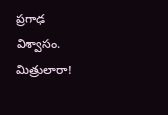ప్రగాఢ విశ్వాసం.
మిత్రులారా!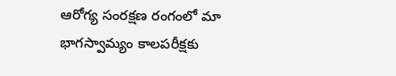ఆరోగ్య సంరక్షణ రంగంలో మా భాగస్వామ్యం కాలపరీక్షకు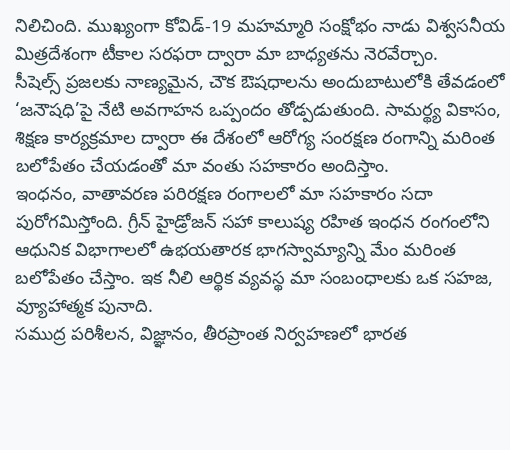నిలిచింది. ముఖ్యంగా కోవిడ్-19 మహమ్మారి సంక్షోభం నాడు విశ్వసనీయ మిత్రదేశంగా టీకాల సరఫరా ద్వారా మా బాధ్యతను నెరవేర్చాం.
సీషెల్స్ ప్రజలకు నాణ్యమైన, చౌక ఔషధాలను అందుబాటులోకి తేవడంలో ‘జనౌషధి’పై నేటి అవగాహన ఒప్పందం తోడ్పడుతుంది. సామర్థ్య వికాసం, శిక్షణ కార్యక్రమాల ద్వారా ఈ దేశంలో ఆరోగ్య సంరక్షణ రంగాన్ని మరింత బలోపేతం చేయడంతో మా వంతు సహకారం అందిస్తాం.
ఇంధనం, వాతావరణ పరిరక్షణ రంగాలలో మా సహకారం సదా పురోగమిస్తోంది. గ్రీన్ హైడ్రోజన్ సహా కాలుష్య రహిత ఇంధన రంగంలోని ఆధునిక విభాగాలలో ఉభయతారక భాగస్వామ్యాన్ని మేం మరింత బలోపేతం చేస్తాం. ఇక నీలి ఆర్థిక వ్యవస్థ మా సంబంధాలకు ఒక సహజ, వ్యూహాత్మక పునాది.
సముద్ర పరిశీలన, విజ్ఞానం, తీరప్రాంత నిర్వహణలో భారత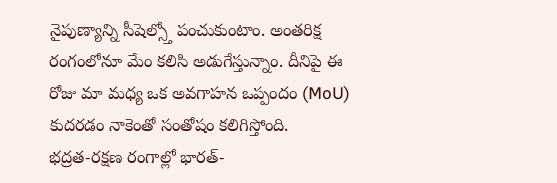నైపుణ్యాన్ని సీషెల్స్తో పంచుకుంటాం. అంతరిక్ష రంగంలోనూ మేం కలిసి అడుగేస్తున్నాం. దీనిపై ఈ రోజు మా మధ్య ఒక అవగాహన ఒప్పందం (MoU) కుదరడం నాకెంతో సంతోషం కలిగిస్తోంది.
భద్రత-రక్షణ రంగాల్లో భారత్-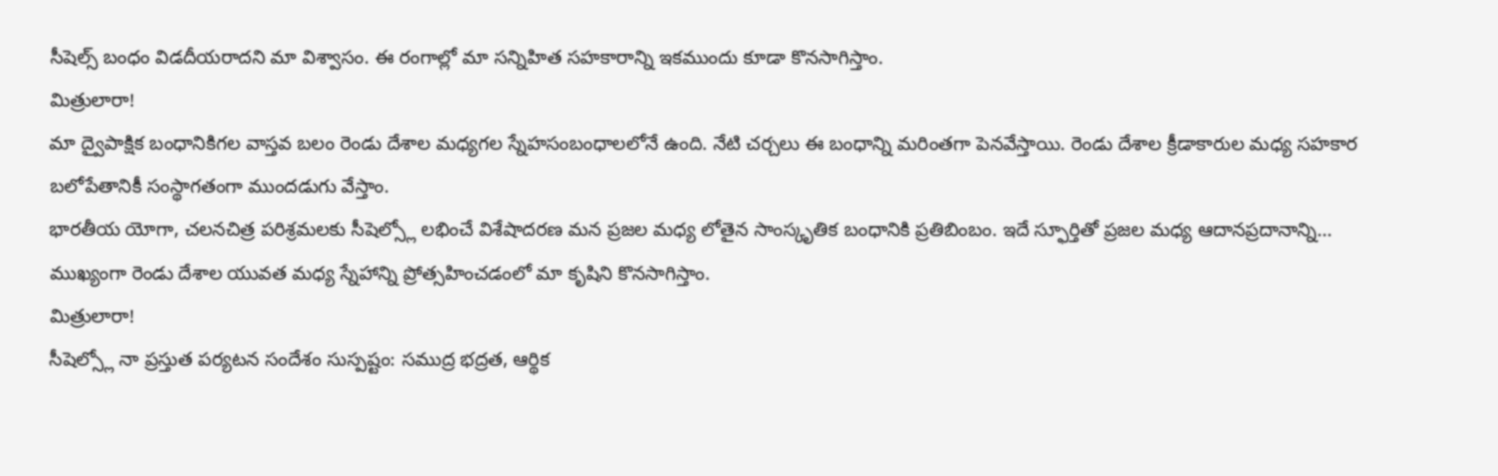సీషెల్స్ బంధం విడదీయరాదని మా విశ్వాసం. ఈ రంగాల్లో మా సన్నిహిత సహకారాన్ని ఇకముందు కూడా కొనసాగిస్తాం.
మిత్రులారా!
మా ద్వైపాక్షిక బంధానికిగల వాస్తవ బలం రెండు దేశాల మధ్యగల స్నేహసంబంధాలలోనే ఉంది. నేటి చర్చలు ఈ బంధాన్ని మరింతగా పెనవేస్తాయి. రెండు దేశాల క్రీడాకారుల మధ్య సహకార బలోపేతానికీ సంస్థాగతంగా ముందడుగు వేస్తాం.
భారతీయ యోగా, చలనచిత్ర పరిశ్రమలకు సీషెల్స్లో లభించే విశేషాదరణ మన ప్రజల మధ్య లోతైన సాంస్కృతిక బంధానికి ప్రతిబింబం. ఇదే స్ఫూర్తితో ప్రజల మధ్య ఆదానప్రదానాన్ని... ముఖ్యంగా రెండు దేశాల యువత మధ్య స్నేహాన్ని ప్రోత్సహించడంలో మా కృషిని కొనసాగిస్తాం.
మిత్రులారా!
సీషెల్స్లో నా ప్రస్తుత పర్యటన సందేశం సుస్పష్టం: సముద్ర భద్రత, ఆర్థిక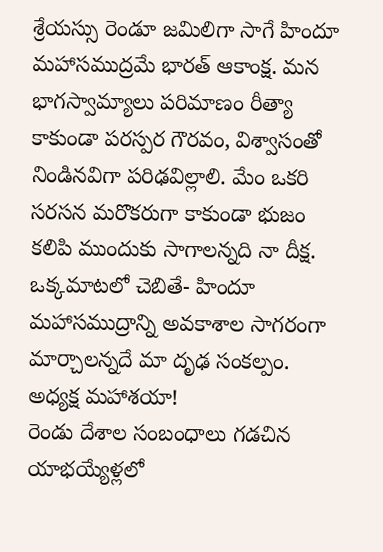శ్రేయస్సు రెండూ జమిలిగా సాగే హిందూ మహాసముద్రమే భారత్ ఆకాంక్ష. మన భాగస్వామ్యాలు పరిమాణం రీత్యా కాకుండా పరస్పర గౌరవం, విశ్వాసంతో నిండినవిగా పరిఢవిల్లాలి. మేం ఒకరి సరసన మరొకరుగా కాకుండా భుజం కలిపి ముందుకు సాగాలన్నది నా దీక్ష.
ఒక్కమాటలో చెబితే- హిందూ మహాసముద్రాన్ని అవకాశాల సాగరంగా మార్చాలన్నదే మా దృఢ సంకల్పం.
అధ్యక్ష మహాశయా!
రెండు దేశాల సంబంధాలు గడచిన యాభయ్యేళ్లలో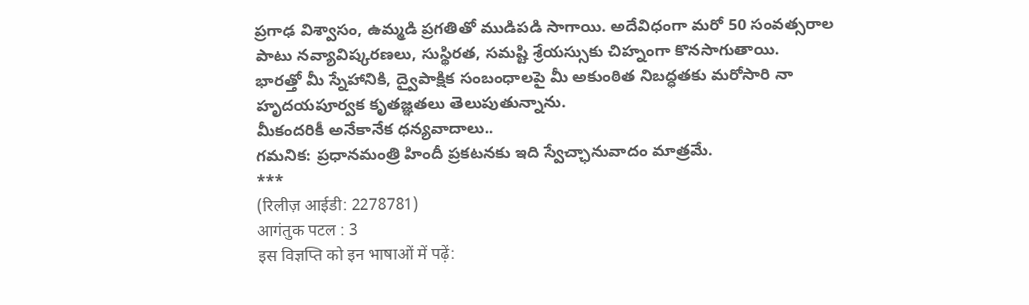ప్రగాఢ విశ్వాసం, ఉమ్మడి ప్రగతితో ముడిపడి సాగాయి. అదేవిధంగా మరో 50 సంవత్సరాల పాటు నవ్యావిష్కరణలు, సుస్థిరత, సమష్టి శ్రేయస్సుకు చిహ్నంగా కొనసాగుతాయి.
భారత్తో మీ స్నేహానికి, ద్వైపాక్షిక సంబంధాలపై మీ అకుంఠిత నిబద్ధతకు మరోసారి నా హృదయపూర్వక కృతజ్ఞతలు తెలుపుతున్నాను.
మీకందరికీ అనేకానేక ధన్యవాదాలు..
గమనిక: ప్రధానమంత్రి హిందీ ప్రకటనకు ఇది స్వేచ్ఛానువాదం మాత్రమే.
***
(रिलीज़ आईडी: 2278781)
आगंतुक पटल : 3
इस विज्ञप्ति को इन भाषाओं में पढ़ें: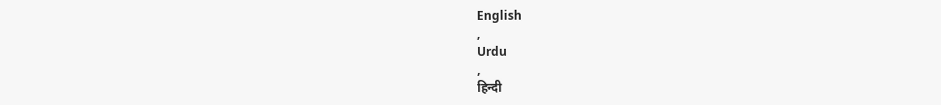English
,
Urdu
,
हिन्दी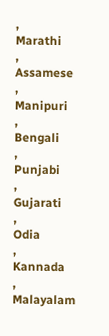,
Marathi
,
Assamese
,
Manipuri
,
Bengali
,
Punjabi
,
Gujarati
,
Odia
,
Kannada
,
Malayalam